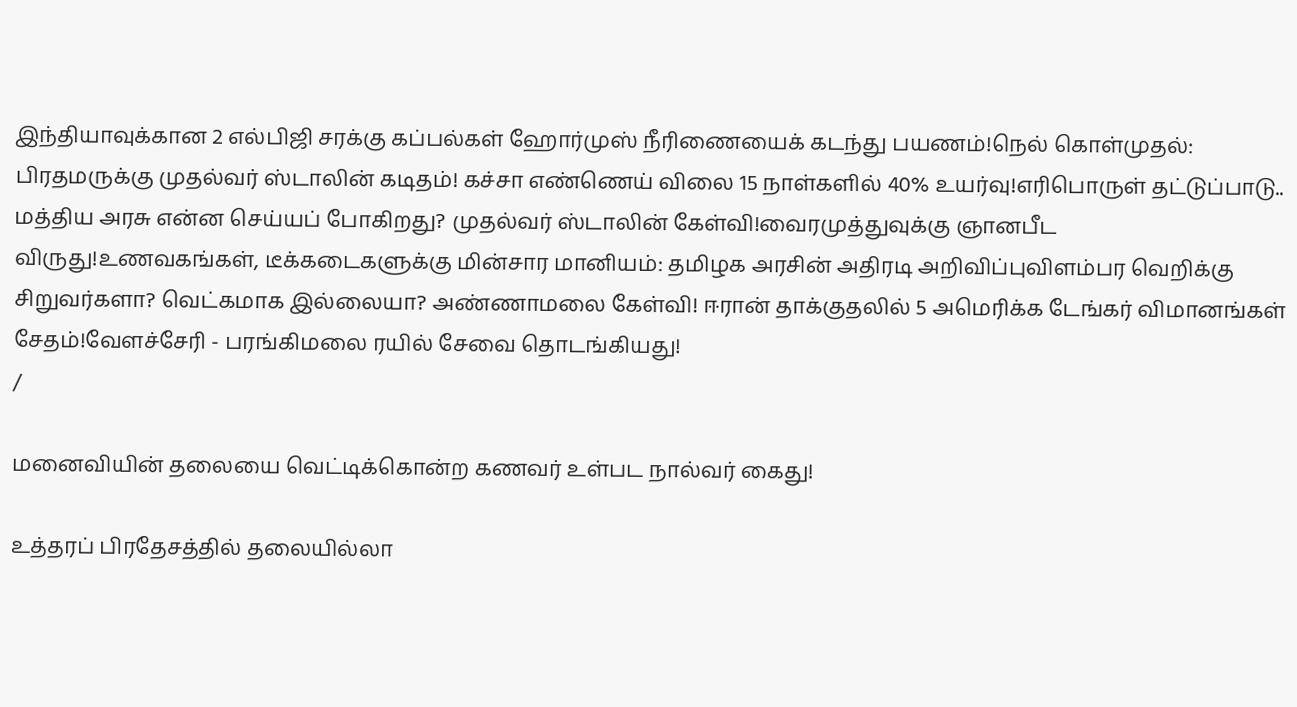இந்தியாவுக்கான 2 எல்பிஜி சரக்கு கப்பல்கள் ஹோர்முஸ் நீரிணையைக் கடந்து பயணம்!நெல் கொள்முதல்: பிரதமருக்கு முதல்வர் ஸ்டாலின் கடிதம்! கச்சா எண்ணெய் விலை 15 நாள்களில் 40% உயர்வு!எரிபொருள் தட்டுப்பாடு.. மத்திய அரசு என்ன செய்யப் போகிறது? முதல்வர் ஸ்டாலின் கேள்வி!வைரமுத்துவுக்கு ஞானபீட விருது!உணவகங்கள், டீக்கடைகளுக்கு மின்சார மானியம்: தமிழக அரசின் அதிரடி அறிவிப்புவிளம்பர வெறிக்கு சிறுவர்களா? வெட்கமாக இல்லையா? அண்ணாமலை கேள்வி! ஈரான் தாக்குதலில் 5 அமெரிக்க டேங்கர் விமானங்கள் சேதம்!வேளச்சேரி - பரங்கிமலை ரயில் சேவை தொடங்கியது!
/

மனைவியின் தலையை வெட்டிக்கொன்ற கணவர் உள்பட நால்வர் கைது!

உத்தரப் பிரதேசத்தில் தலையில்லா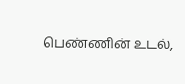பெண்ணின் உடல்,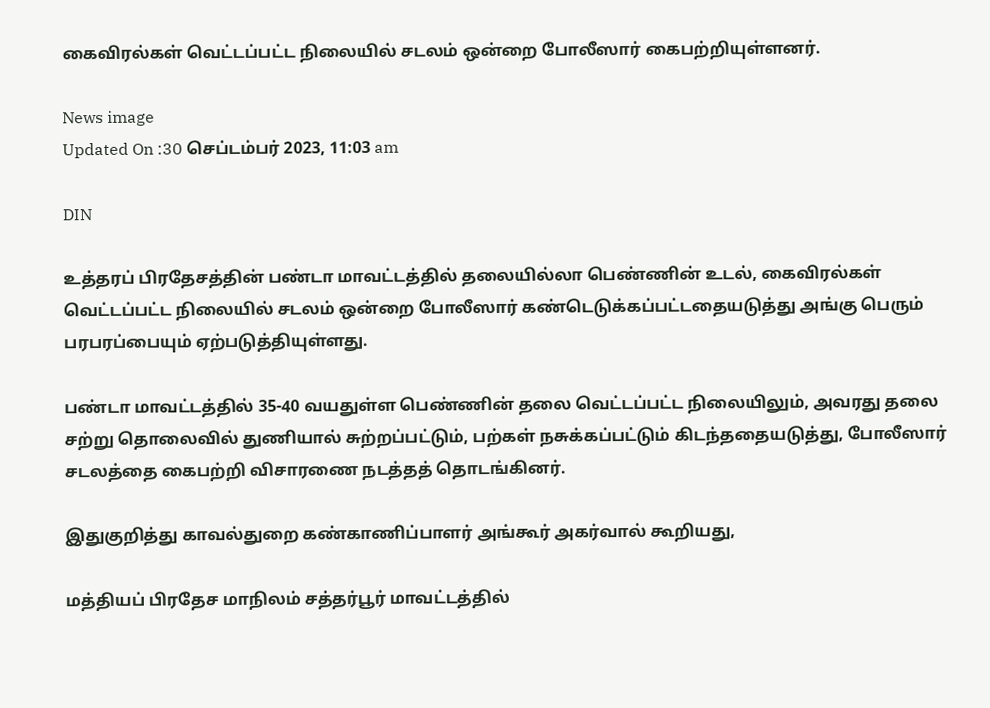கைவிரல்கள் வெட்டப்பட்ட நிலையில் சடலம் ஒன்றை போலீஸார் கைபற்றியுள்ளனர்.

News image
Updated On :30 செப்டம்பர் 2023, 11:03 am

DIN

உத்தரப் பிரதேசத்தின் பண்டா மாவட்டத்தில் தலையில்லா பெண்ணின் உடல், கைவிரல்கள் வெட்டப்பட்ட நிலையில் சடலம் ஒன்றை போலீஸார் கண்டெடுக்கப்பட்டதையடுத்து அங்கு பெரும் பரபரப்பையும் ஏற்படுத்தியுள்ளது.

பண்டா மாவட்டத்தில் 35-40 வயதுள்ள பெண்ணின் தலை வெட்டப்பட்ட நிலையிலும், அவரது தலை சற்று தொலைவில் துணியால் சுற்றப்பட்டும், பற்கள் நசுக்கப்பட்டும் கிடந்ததையடுத்து, போலீஸார் சடலத்தை கைபற்றி விசாரணை நடத்தத் தொடங்கினர்.

இதுகுறித்து காவல்துறை கண்காணிப்பாளர் அங்கூர் அகர்வால் கூறியது,

மத்தியப் பிரதேச மாநிலம் சத்தர்பூர் மாவட்டத்தில்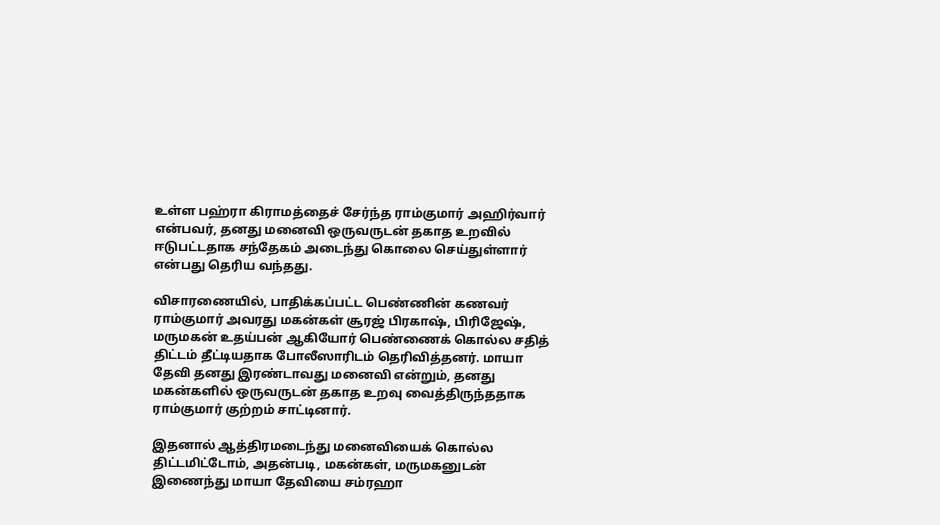உள்ள பஹ்ரா கிராமத்தைச் சேர்ந்த ராம்குமார் அஹிர்வார் என்பவர், தனது மனைவி ஒருவருடன் தகாத உறவில் ஈடுபட்டதாக சந்தேகம் அடைந்து கொலை செய்துள்ளார் என்பது தெரிய வந்தது.

விசாரணையில், பாதிக்கப்பட்ட பெண்ணின் கணவர் ராம்குமார் அவரது மகன்கள் சூரஜ் பிரகாஷ், பிரிஜேஷ், மருமகன் உதய்பன் ஆகியோர் பெண்ணைக் கொல்ல சதித் திட்டம் தீட்டியதாக போலீஸாரிடம் தெரிவித்தனர். மாயா தேவி தனது இரண்டாவது மனைவி என்றும், தனது மகன்களில் ஒருவருடன் தகாத உறவு வைத்திருந்ததாக ராம்குமார் குற்றம் சாட்டினார்.

இதனால் ஆத்திரமடைந்து மனைவியைக் கொல்ல திட்டமிட்டோம், அதன்படி, மகன்கள், மருமகனுடன் இணைந்து மாயா தேவியை சம்ரஹா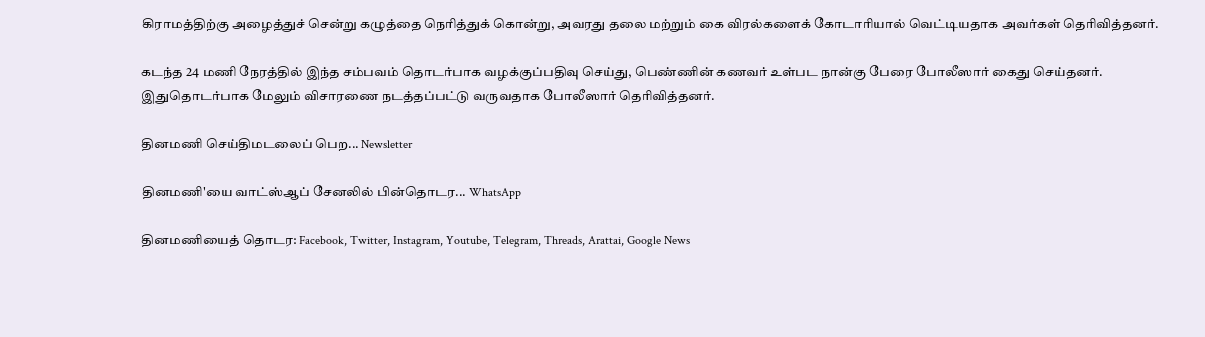கிராமத்திற்கு அழைத்துச் சென்று கழுத்தை நெரித்துக் கொன்று, அவரது தலை மற்றும் கை விரல்களைக் கோடாரியால் வெட்டியதாக அவர்கள் தெரிவித்தனர்.

கடந்த 24 மணி நேரத்தில் இந்த சம்பவம் தொடர்பாக வழக்குப்பதிவு செய்து, பெண்ணின் கணவர் உள்பட நான்கு பேரை போலீஸார் கைது செய்தனர். இதுதொடர்பாக மேலும் விசாரணை நடத்தப்பட்டு வருவதாக போலீஸார் தெரிவித்தனர்.

தினமணி செய்திமடலைப் பெற... Newsletter

தினமணி'யை வாட்ஸ்ஆப் சேனலில் பின்தொடர... WhatsApp

தினமணியைத் தொடர: Facebook, Twitter, Instagram, Youtube, Telegram, Threads, Arattai, Google News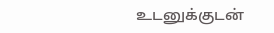உடனுக்குடன்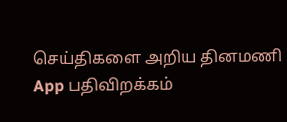செய்திகளை அறிய தினமணி App பதிவிறக்கம்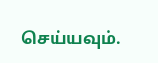செய்யவும்.